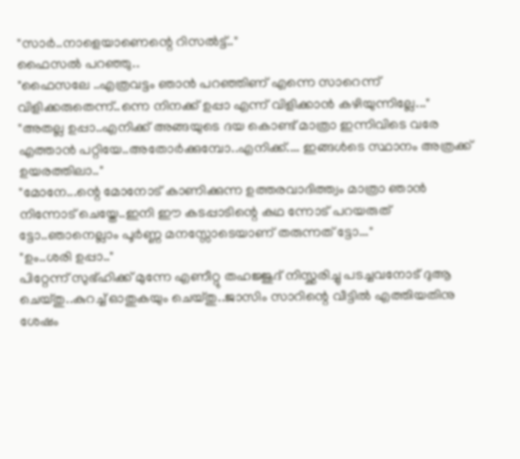"സാർ..നാളെയാണെന്റെ റിസൽട്ട്.."
ഫൈസൽ പറഞ്ഞു..
"ഫൈസലേ ..എത്രവട്ടം ഞാൻ പറഞ്ഞിണ് എന്നെ സാറെന്ന് വിളിക്കരുതെന്ന്..ന്നെ നിനക്ക് ഉപ്പാ എന്ന് വിളിക്കാൻ കഴിയുന്നില്ലേ..."
"അതല്ല ഉപ്പാ..എനിക്ക് അങ്ങയുടെ ദയ കൊണ്ട് മാത്രാ ഇന്നിവിടെ വരേ എത്താൻ പറ്റിയേ..അതോർക്കുമ്പോ..എനിക്ക്.... ഇങ്ങൾടെ സ്ഥാനം അത്രക്ക് ഉയരത്തിലാ.."
"മോനേ...ന്റെ മോനോട് കാണിക്കുന്ന ഉത്തരവാദിത്ത്വം മാത്രാ ഞാൻ നിന്നോട് ചെയ്തേ..ഇനി ഈ കടപ്പാടിന്റെ കഥ ന്നോട് പറയരുത് ട്ടോ..ഞാനെല്ലാം പൂർണ്ണ മനസ്സോടെയാണ് തരുന്നത് ട്ടോ..."
"ഉം..ശരി ഉപ്പാ.."
പിറ്റേന്ന് സുഭ്ഹിക്ക് മുന്നേ എണീറ്റു തഹജ്ജുദ് നിസ്ക്കരിച്ചു പടച്ചവനോട് ദുആ ചെയ്തു..കുറച്ച് ഓതുകയും ചെയ്തു..ജാസിം സാറിന്റെ വീട്ടിൽ എത്തിയതിനു ശേഷം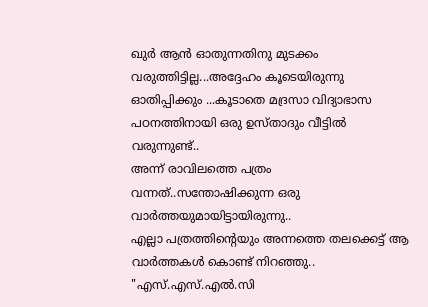ഖുർ ആൻ ഓതുന്നതിനു മുടക്കം വരുത്തിട്ടില്ല...അദ്ദേഹം കൂടെയിരുന്നു ഓതിപ്പിക്കും ...കൂടാതെ മദ്രസാ വിദ്യാഭാസ പഠനത്തിനായി ഒരു ഉസ്താദും വീട്ടിൽ വരുന്നുണ്ട്..
അന്ന് രാവിലത്തെ പത്രം വന്നത്..സന്തോഷിക്കുന്ന ഒരു വാർത്തയുമായിട്ടായിരുന്നു..
എല്ലാ പത്രത്തിന്റെയും അന്നത്തെ തലക്കെട്ട് ആ വാർത്തകൾ കൊണ്ട് നിറഞ്ഞു..
"എസ്.എസ്.എൽ.സി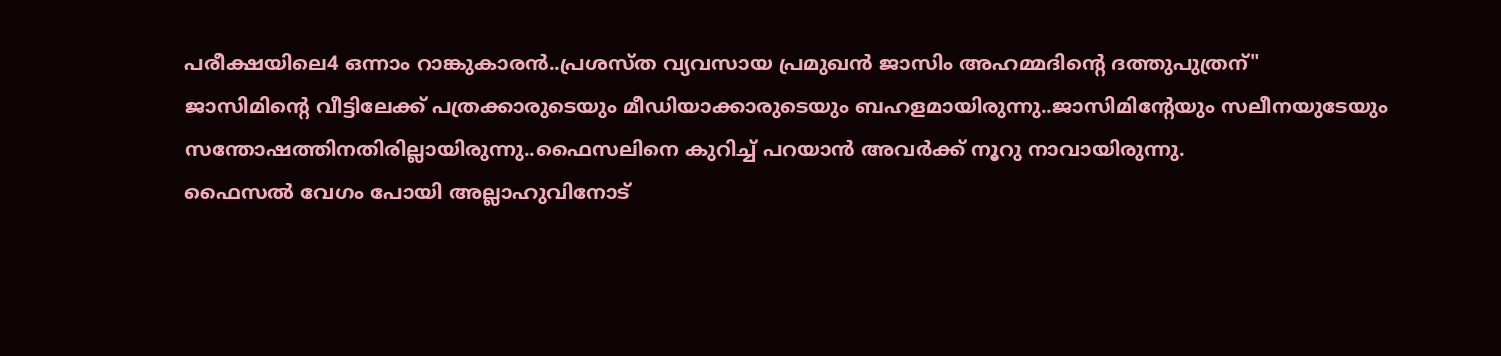പരീക്ഷയിലെ4 ഒന്നാം റാങ്കുകാരൻ..പ്രശസ്ത വ്യവസായ പ്രമുഖൻ ജാസിം അഹമ്മദിന്റെ ദത്തുപുത്രന്"
ജാസിമിന്റെ വീട്ടിലേക്ക് പത്രക്കാരുടെയും മീഡിയാക്കാരുടെയും ബഹളമായിരുന്നു..ജാസിമിന്റേയും സലീനയുടേയും സന്തോഷത്തിനതിരില്ലായിരുന്നു..ഫൈസലിനെ കുറിച്ച് പറയാൻ അവർക്ക് നൂറു നാവായിരുന്നു.
ഫൈസൽ വേഗം പോയി അല്ലാഹുവിനോട്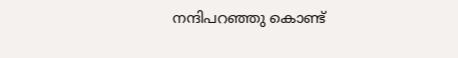നന്ദിപറഞ്ഞു കൊണ്ട്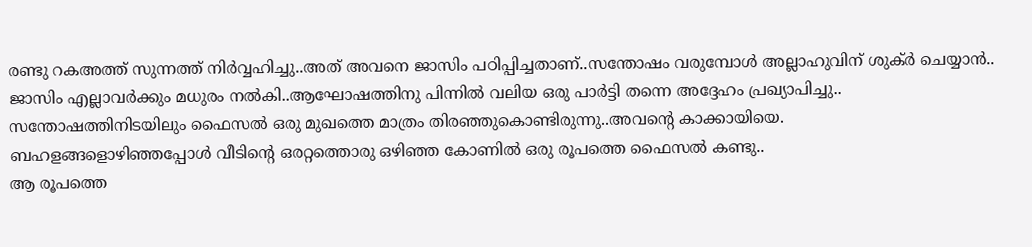രണ്ടു റകഅത്ത് സുന്നത്ത് നിർവ്വഹിച്ചു..അത് അവനെ ജാസിം പഠിപ്പിച്ചതാണ്..സന്തോഷം വരുമ്പോൾ അല്ലാഹുവിന് ശുക്ർ ചെയ്യാൻ..
ജാസിം എല്ലാവർക്കും മധുരം നൽകി..ആഘോഷത്തിനു പിന്നിൽ വലിയ ഒരു പാർട്ടി തന്നെ അദ്ദേഹം പ്രഖ്യാപിച്ചു..
സന്തോഷത്തിനിടയിലും ഫൈസൽ ഒരു മുഖത്തെ മാത്രം തിരഞ്ഞുകൊണ്ടിരുന്നു..അവന്റെ കാക്കായിയെ.
ബഹളങ്ങളൊഴിഞ്ഞപ്പോൾ വീടിന്റെ ഒരറ്റത്തൊരു ഒഴിഞ്ഞ കോണിൽ ഒരു രൂപത്തെ ഫൈസൽ കണ്ടു..
ആ രൂപത്തെ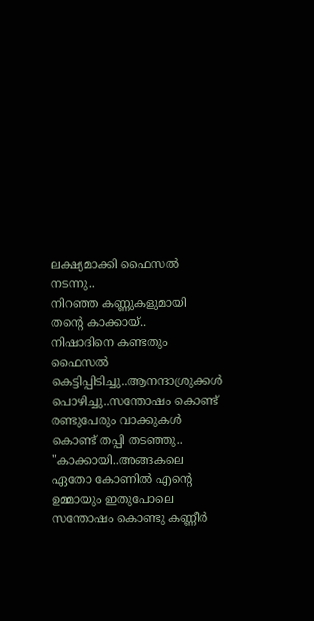ലക്ഷ്യമാക്കി ഫൈസൽ നടന്നു..
നിറഞ്ഞ കണ്ണുകളുമായി തന്റെ കാക്കായ്..
നിഷാദിനെ കണ്ടതും ഫൈസൽ കെട്ടിപ്പിടിച്ചു..ആനന്ദാശ്രുക്കൾ പൊഴിച്ചു..സന്തോഷം കൊണ്ട് രണ്ടുപേരും വാക്കുകൾ കൊണ്ട് തപ്പി തടഞ്ഞു..
"കാക്കായി..അങ്ങകലെ ഏതോ കോണിൽ എന്റെ ഉമ്മായും ഇതുപോലെ സന്തോഷം കൊണ്ടു കണ്ണീർ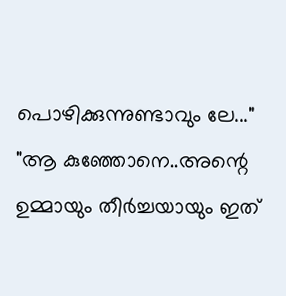പൊഴിക്കുന്നുണ്ടാവും ലേ..."
"ആ കുഞ്ഞോനെ..അന്റെ ഉമ്മായും തീർച്ചയായും ഇത്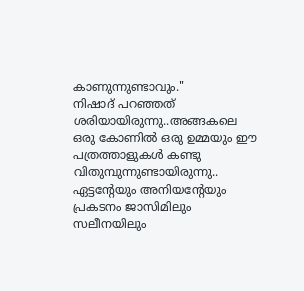കാണുന്നുണ്ടാവും."
നിഷാദ് പറഞ്ഞത് ശരിയായിരുന്നു..അങ്ങകലെ ഒരു കോണിൽ ഒരു ഉമ്മയും ഈ പത്രത്താളുകൾ കണ്ടു വിതുമ്പുന്നുണ്ടായിരുന്നു..
ഏട്ടന്റേയും അനിയന്റേയും പ്രകടനം ജാസിമിലും സലീനയിലും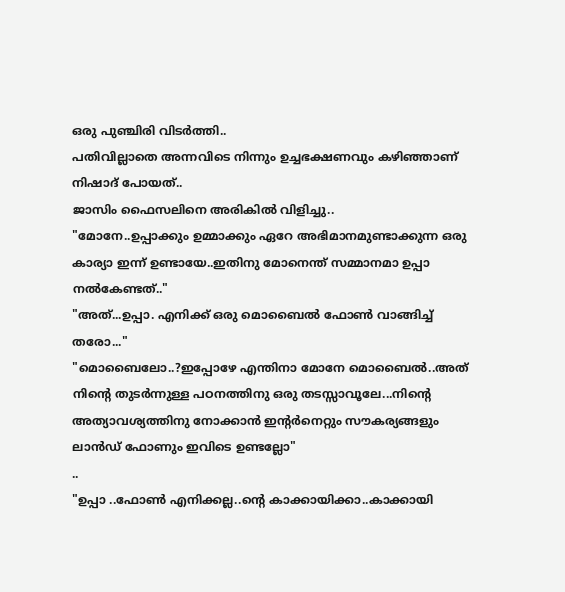ഒരു പുഞ്ചിരി വിടർത്തി..
പതിവില്ലാതെ അന്നവിടെ നിന്നും ഉച്ചഭക്ഷണവും കഴിഞ്ഞാണ് നിഷാദ് പോയത്..
ജാസിം ഫൈസലിനെ അരികിൽ വിളിച്ചു..
"മോനേ..ഉപ്പാക്കും ഉമ്മാക്കും ഏറേ അഭിമാനമുണ്ടാക്കുന്ന ഒരു കാര്യാ ഇന്ന് ഉണ്ടായേ..ഇതിനു മോനെന്ത് സമ്മാനമാ ഉപ്പാ നൽകേണ്ടത്.."
"അത്...ഉപ്പാ. എനിക്ക് ഒരു മൊബൈൽ ഫോൺ വാങ്ങിച്ച് തരോ..."
"മൊബൈലോ..?ഇപ്പോഴേ എന്തിനാ മോനേ മൊബൈൽ..അത് നിന്റെ തുടർന്നുള്ള പഠനത്തിനു ഒരു തടസ്സാവൂലേ...നിന്റെ അത്യാവശ്യത്തിനു നോക്കാൻ ഇന്റർനെറ്റും സൗകര്യങ്ങളും ലാൻഡ് ഫോണും ഇവിടെ ഉണ്ടല്ലോ"
..
"ഉപ്പാ ..ഫോൺ എനിക്കല്ല..ന്റെ കാക്കായിക്കാ..കാക്കായി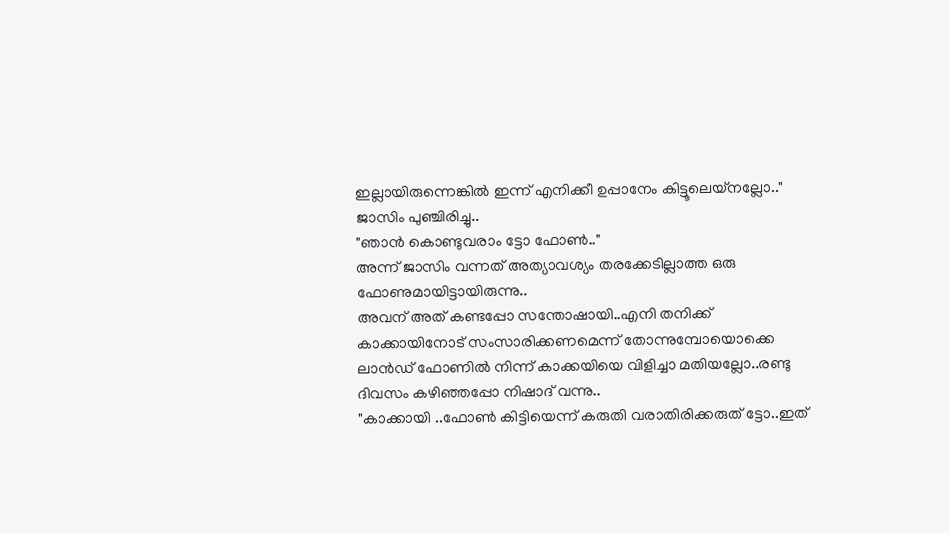ഇല്ലായിരുന്നെങ്കിൽ ഇന്ന് എനിക്കീ ഉപ്പാനേം കിട്ടൂലെയ്നല്ലോ.."
ജാസിം പുഞ്ചിരിച്ചു..
"ഞാൻ കൊണ്ടുവരാം ട്ടോ ഫോൺ.."
അന്ന് ജാസിം വന്നത് അത്യാവശ്യം തരക്കേടില്ലാത്ത ഒരു ഫോണുമായിട്ടായിരുന്നു..
അവന് അത് കണ്ടപ്പോ സന്തോഷായി..എനി തനിക്ക് കാക്കായിനോട് സംസാരിക്കണമെന്ന് തോന്നുമ്പോയൊക്കെ ലാൻഡ് ഫോണിൽ നിന്ന് കാക്കയിയെ വിളിച്ചാ മതിയല്ലോ..രണ്ടു ദിവസം കഴിഞ്ഞപ്പോ നിഷാദ് വന്നു..
"കാക്കായി ..ഫോൺ കിട്ടിയെന്ന് കരുതി വരാതിരിക്കരുത് ട്ടോ..ഇത്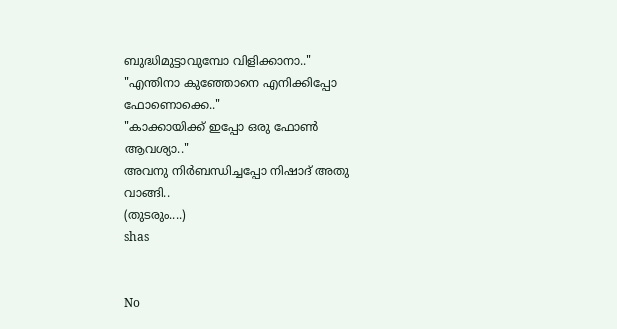ബുദ്ധിമുട്ടാവുമ്പോ വിളിക്കാനാ.."
"എന്തിനാ കുഞ്ഞോനെ എനിക്കിപ്പോ ഫോണൊക്കെ.."
"കാക്കായിക്ക് ഇപ്പോ ഒരു ഫോൺ ആവശ്യാ.."
അവനു നിർബന്ധിച്ചപ്പോ നിഷാദ് അതു വാങ്ങി..
(തുടരും....)
shas


No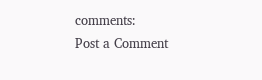comments:
Post a Comment